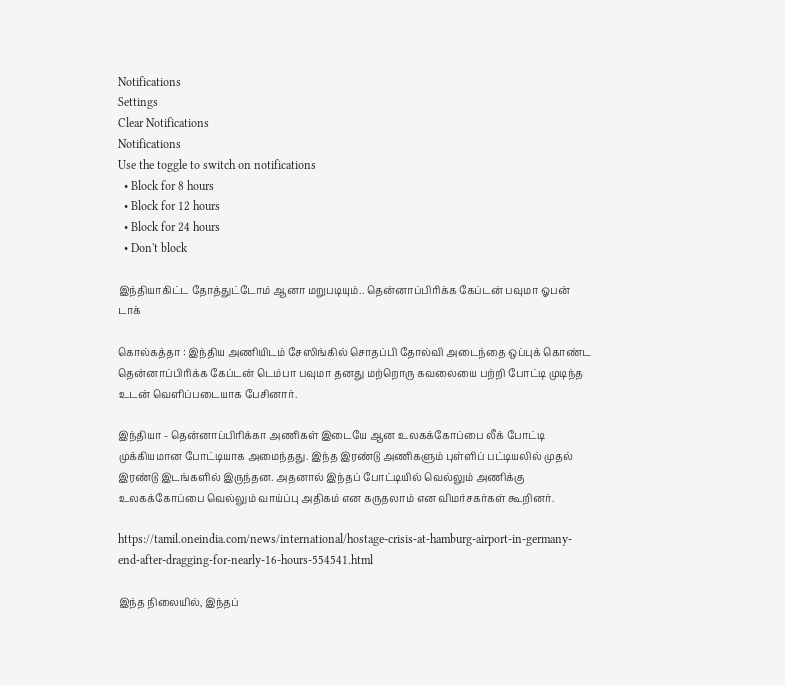Notifications
Settings
Clear Notifications
Notifications
Use the toggle to switch on notifications
  • Block for 8 hours
  • Block for 12 hours
  • Block for 24 hours
  • Don't block

இந்தியாகிட்ட தோத்துட்டோம் ஆனா மறுபடியும்.. தென்னாப்பிரிக்க கேப்டன் பவுமா ஓபன் டாக்

கொல்கத்தா : இந்திய அணியிடம் சேஸிங்கில் சொதப்பி தோல்வி அடைந்தை ஒப்புக் கொண்ட தென்னாப்பிரிக்க கேப்டன் டெம்பா பவுமா தனது மற்றொரு கவலையை பற்றி போட்டி முடிந்த உடன் வெளிப்படையாக பேசினார்.

இந்தியா - தென்னாப்பிரிக்கா அணிகள் இடையே ஆன உலகக்கோப்பை லீக் போட்டி முக்கியமான போட்டியாக அமைந்தது. இந்த இரண்டு அணிகளும் புள்ளிப் பட்டியலில் முதல் இரண்டு இடங்களில் இருந்தன. அதனால் இந்தப் போட்டியில் வெல்லும் அணிக்கு உலகக்கோப்பை வெல்லும் வாய்ப்பு அதிகம் என கருதலாம் என விமர்சகர்கள் கூறினர்.

https://tamil.oneindia.com/news/international/hostage-crisis-at-hamburg-airport-in-germany-end-after-dragging-for-nearly-16-hours-554541.html

இந்த நிலையில், இந்தப்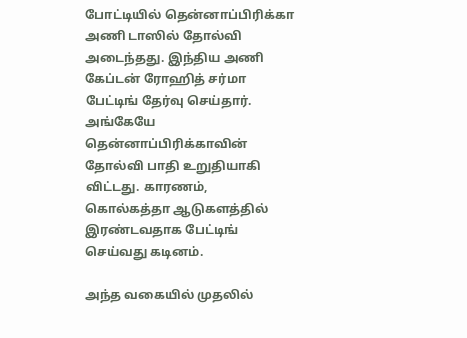போட்டியில் தென்னாப்பிரிக்கா அணி டாஸில் தோல்வி அடைந்தது. இந்திய அணி கேப்டன் ரோஹித் சர்மா பேட்டிங் தேர்வு செய்தார். அங்கேயே தென்னாப்பிரிக்காவின் தோல்வி பாதி உறுதியாகி விட்டது. காரணம், கொல்கத்தா ஆடுகளத்தில் இரண்டவதாக பேட்டிங் செய்வது கடினம்.

அந்த வகையில் முதலில்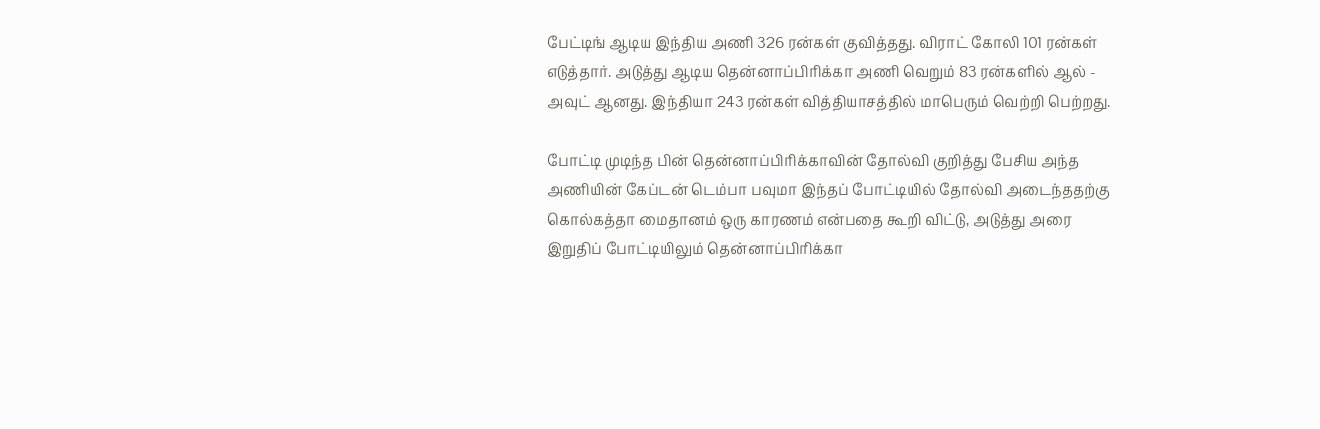பேட்டிங் ஆடிய இந்திய அணி 326 ரன்கள் குவித்தது. விராட் கோலி 101 ரன்கள் எடுத்தார். அடுத்து ஆடிய தென்னாப்பிரிக்கா அணி வெறும் 83 ரன்களில் ஆல் - அவுட் ஆனது. இந்தியா 243 ரன்கள் வித்தியாசத்தில் மாபெரும் வெற்றி பெற்றது.

போட்டி முடிந்த பின் தென்னாப்பிரிக்காவின் தோல்வி குறித்து பேசிய அந்த அணியின் கேப்டன் டெம்பா பவுமா இந்தப் போட்டியில் தோல்வி அடைந்ததற்கு கொல்கத்தா மைதானம் ஒரு காரணம் என்பதை கூறி விட்டு, அடுத்து அரை இறுதிப் போட்டியிலும் தென்னாப்பிரிக்கா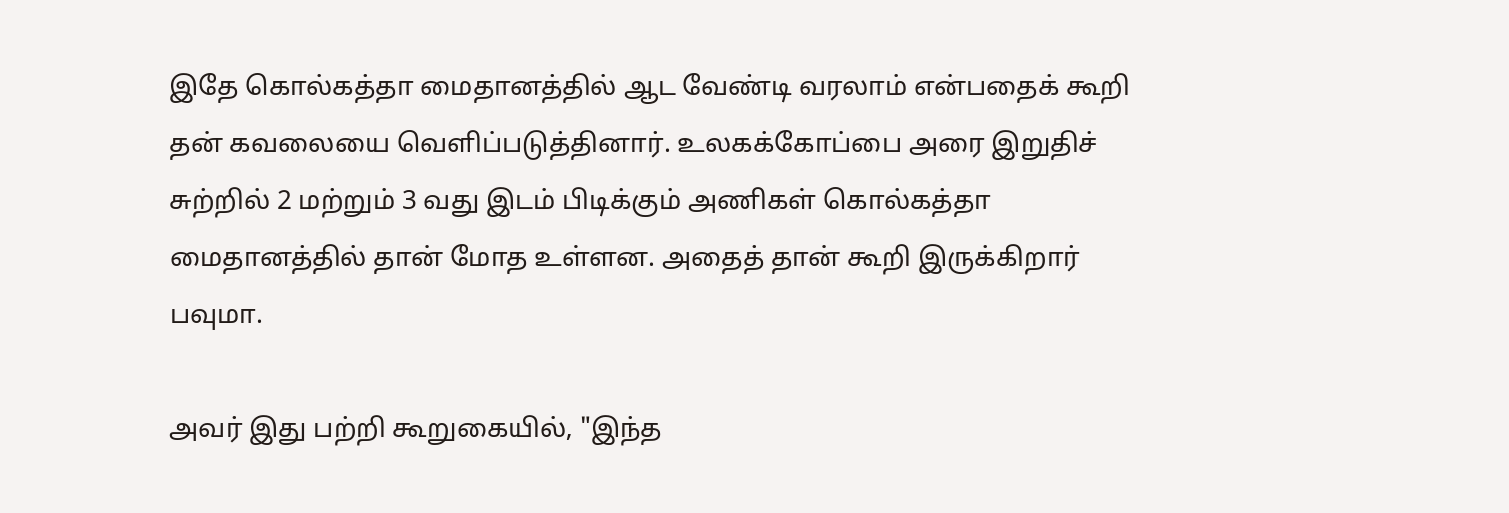இதே கொல்கத்தா மைதானத்தில் ஆட வேண்டி வரலாம் என்பதைக் கூறி தன் கவலையை வெளிப்படுத்தினார். உலகக்கோப்பை அரை இறுதிச் சுற்றில் 2 மற்றும் 3 வது இடம் பிடிக்கும் அணிகள் கொல்கத்தா மைதானத்தில் தான் மோத உள்ளன. அதைத் தான் கூறி இருக்கிறார் பவுமா.

அவர் இது பற்றி கூறுகையில், "இந்த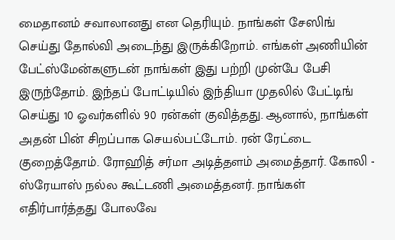மைதானம் சவாலானது என தெரியும். நாங்கள் சேஸிங் செய்து தோல்வி அடைந்து இருக்கிறோம். எங்கள் அணியின் பேட்ஸ்மேன்களுடன் நாங்கள் இது பற்றி முன்பே பேசி இருந்தோம். இந்தப் போட்டியில் இந்தியா முதலில் பேட்டிங் செய்து 10 ஓவர்களில் 90 ரன்கள் குவித்தது. ஆனால், நாங்கள் அதன் பின் சிறப்பாக செயல்பட்டோம். ரன் ரேட்டை குறைத்தோம். ரோஹித் சர்மா அடித்தளம் அமைத்தார். கோலி - ஸ்ரேயாஸ் நல்ல கூட்டணி அமைத்தனர். நாங்கள் எதிர்பார்த்தது போலவே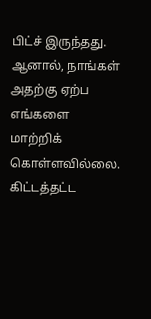பிட்ச் இருந்தது. ஆனால், நாங்கள் அதற்கு ஏற்ப எங்களை மாற்றிக் கொள்ளவில்லை. கிட்டத்தட்ட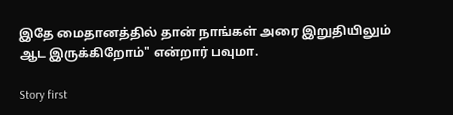இதே மைதானத்தில் தான் நாங்கள் அரை இறுதியிலும் ஆட இருக்கிறோம்" என்றார் பவுமா.

Story first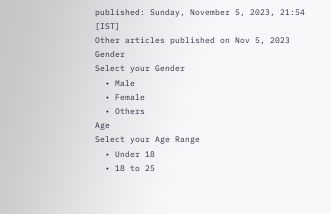published: Sunday, November 5, 2023, 21:54 [IST]
Other articles published on Nov 5, 2023
Gender
Select your Gender
  • Male
  • Female
  • Others
Age
Select your Age Range
  • Under 18
  • 18 to 25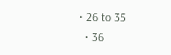• 26 to 35
  • 36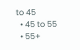to 45
  • 45 to 55
  • 55+